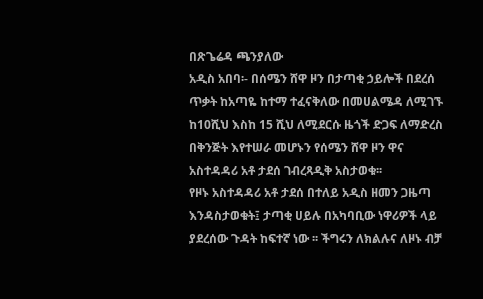በጽጌሬዳ ጫንያለው
አዲስ አበባ፡- በሰሜን ሸዋ ዞን በታጣቂ ኃይሎች በደረሰ ጥቃት ከአጣዬ ከተማ ተፈናቅለው በመሀልሜዳ ለሚገኙ ከ10ሺህ እስከ 15 ሺህ ለሚደርሱ ዜጎች ድጋፍ ለማድረስ በቅንጅት እየተሠራ መሆኑን የሰሜን ሸዋ ዞን ዋና አስተዳዳሪ አቶ ታደሰ ገብረጻዲቅ አስታወቁ፡፡
የዞኑ አስተዳዳሪ አቶ ታደሰ በተለይ አዲስ ዘመን ጋዜጣ እንዳስታወቁት፤ ታጣቂ ሀይሉ በአካባቢው ነዋሪዎች ላይ ያደረሰው ጉዳት ከፍተኛ ነው ፡፡ ችግሩን ለክልሉና ለዞኑ ብቻ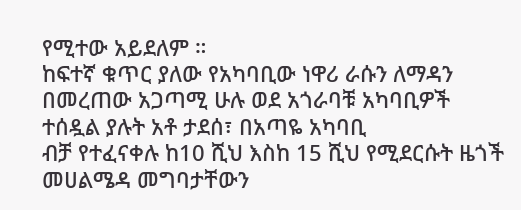የሚተው አይደለም ።
ከፍተኛ ቁጥር ያለው የአካባቢው ነዋሪ ራሱን ለማዳን በመረጠው አጋጣሚ ሁሉ ወደ አጎራባቹ አካባቢዎች ተሰዷል ያሉት አቶ ታደሰ፣ በአጣዬ አካባቢ
ብቻ የተፈናቀሉ ከ10 ሺህ እስከ 15 ሺህ የሚደርሱት ዜጎች መሀልሜዳ መግባታቸውን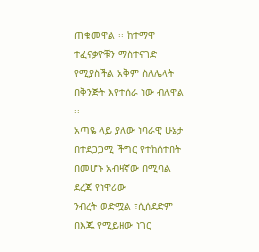ጠቁመዋል ፡፡ ከተማዋ ተፈናቃዮቹን ማስተናገድ የሚያስችል አቅም ስለሌላት በቅንጅት እየተሰራ ነው ብለዋል ፡፡
አጣዬ ላይ ያለው ነባራዊ ሁኔታ በተደጋጋሚ ችግር የተከሰተበት በመሆኑ አብዛኛው በሚባል ደረጃ የነዋሪው
ንብረት ወድሟል ፣ሲሰደድም በእጁ የሚይዘው ነገር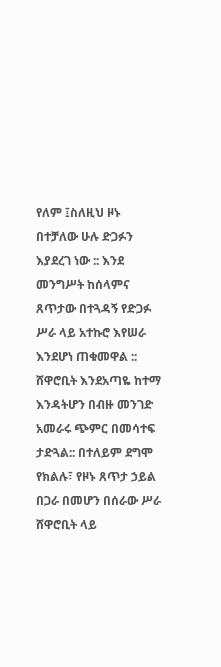የለም ፤ስለዚህ ዞኑ በተቻለው ሁሉ ድጋፉን እያደረገ ነው :: እንደ መንግሥት ከሰላምና ጸጥታው በተጓዳኝ የድጋፉ ሥራ ላይ አተኩሮ እየሠራ እንደሆነ ጠቁመዋል ::
ሸዋሮቢት እንደአጣዬ ከተማ እንዳትሆን በብዙ መንገድ አመራሩ ጭምር በመሳተፍ ታድጓል:: በተለይም ደግሞ የክልሉ፣ የዞኑ ጸጥታ ኃይል በጋራ በመሆን በሰራው ሥራ ሸዋሮቢት ላይ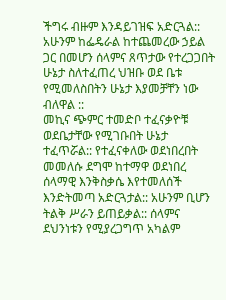ችግሩ ብዙም እንዳይገዝፍ አድርጓል:: አሁንም ከፌዴራል ከተጨመረው ኃይል ጋር በመሆን ሰላምና ጸጥታው የተረጋጋበት ሁኔታ ስለተፈጠረ ህዝቡ ወደ ቤቱ የሚመለስበትን ሁኔታ እያመቻቸን ነው ብለዋል ::
መኪና ጭምር ተመድቦ ተፈናቃዮቹ ወደቤታቸው የሚገቡበት ሁኔታ ተፈጥሯል:: የተፈናቀለው ወደነበረበት
መመለሱ ደግሞ ከተማዋ ወደነበረ ሰላማዊ እንቅስቃሴ እየተመለሰች እንድትመጣ አድርጓታል:: አሁንም ቢሆን ትልቅ ሥራን ይጠይቃል:: ሰላምና ደህንነቱን የሚያረጋግጥ አካልም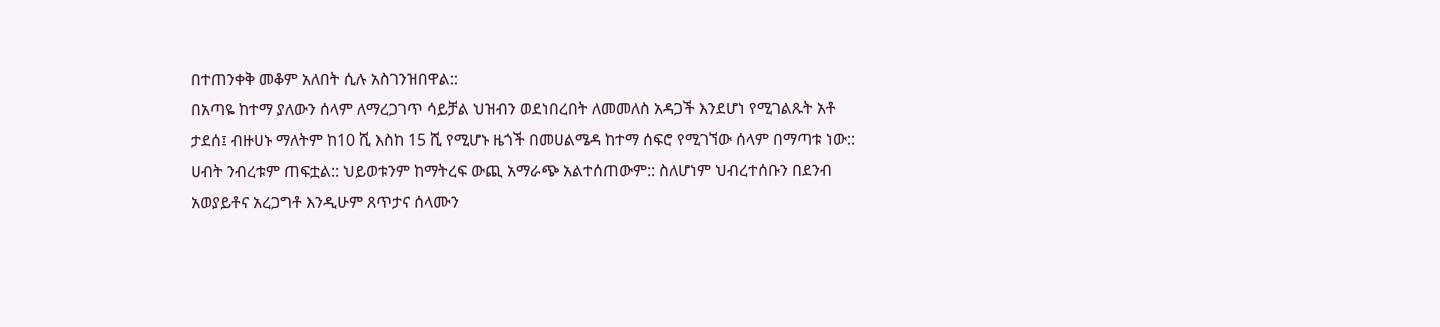በተጠንቀቅ መቆም አለበት ሲሉ አስገንዝበዋል::
በአጣዬ ከተማ ያለውን ሰላም ለማረጋገጥ ሳይቻል ህዝብን ወደነበረበት ለመመለስ አዳጋች እንደሆነ የሚገልጹት አቶ ታደሰ፤ ብዙሀኑ ማለትም ከ10 ሺ እስከ 15 ሺ የሚሆኑ ዜጎች በመሀልሜዳ ከተማ ሰፍሮ የሚገኘው ሰላም በማጣቱ ነው:: ሀብት ንብረቱም ጠፍቷል:: ህይወቱንም ከማትረፍ ውጪ አማራጭ አልተሰጠውም:: ስለሆነም ህብረተሰቡን በደንብ አወያይቶና አረጋግቶ እንዲሁም ጸጥታና ሰላሙን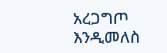አረጋግጦ እንዲመለስ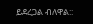ይደረጋል ብለዋል::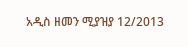አዲስ ዘመን ሚያዝያ 12/2013